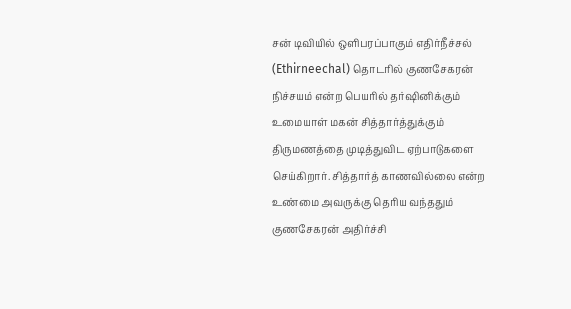சன் டிவியில் ஒளிபரப்பாகும் எதிர்நீச்சல் (Ethirneechal) தொடரில் குணசேகரன் நிச்சயம் என்ற பெயரில் தர்ஷினிக்கும் உமையாள் மகன் சித்தார்த்துக்கும் திருமணத்தை முடித்துவிட ஏற்பாடுகளை செய்கிறார். சித்தார்த் காணவில்லை என்ற உண்மை அவருக்கு தெரிய வந்ததும் குணசேகரன் அதிர்ச்சி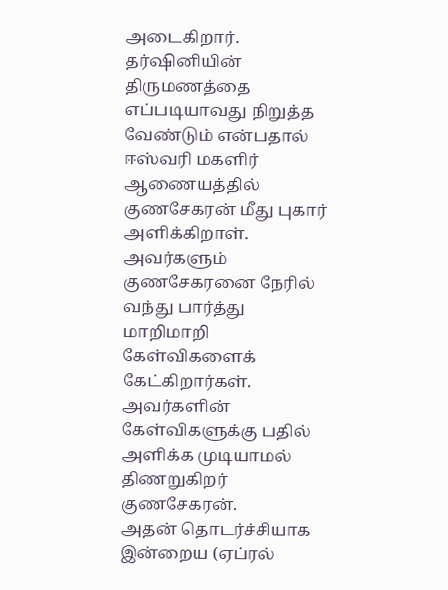அடைகிறார். தர்ஷினியின் திருமணத்தை எப்படியாவது நிறுத்த வேண்டும் என்பதால் ஈஸ்வரி மகளிர் ஆணையத்தில் குணசேகரன் மீது புகார் அளிக்கிறாள். அவர்களும் குணசேகரனை நேரில் வந்து பார்த்து மாறிமாறி கேள்விகளைக் கேட்கிறார்கள். அவர்களின் கேள்விகளுக்கு பதில் அளிக்க முடியாமல் திணறுகிறர் குணசேகரன்.
அதன் தொடர்ச்சியாக இன்றைய (ஏப்ரல்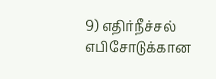9) எதிர்நீச்சல் எபிசோடுக்கான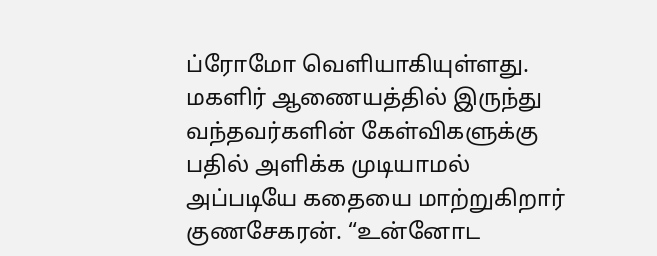ப்ரோமோ வெளியாகியுள்ளது.
மகளிர் ஆணையத்தில் இருந்து வந்தவர்களின் கேள்விகளுக்கு பதில் அளிக்க முடியாமல் அப்படியே கதையை மாற்றுகிறார் குணசேகரன். “உன்னோட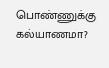பொண்ணுக்கு கல்யாணமா?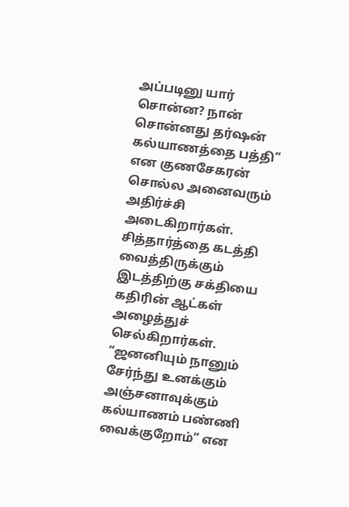அப்படினு யார் சொன்ன? நான் சொன்னது தர்ஷன் கல்யாணத்தை பத்தி” என குணசேகரன் சொல்ல அனைவரும் அதிர்ச்சி அடைகிறார்கள். சித்தார்த்தை கடத்தி வைத்திருக்கும் இடத்திற்கு சக்தியை கதிரின் ஆட்கள் அழைத்துச் செல்கிறார்கள். “ஜனனியும் நானும் சேர்ந்து உனக்கும் அஞ்சனாவுக்கும் கல்யாணம் பண்ணி வைக்குறோம்” என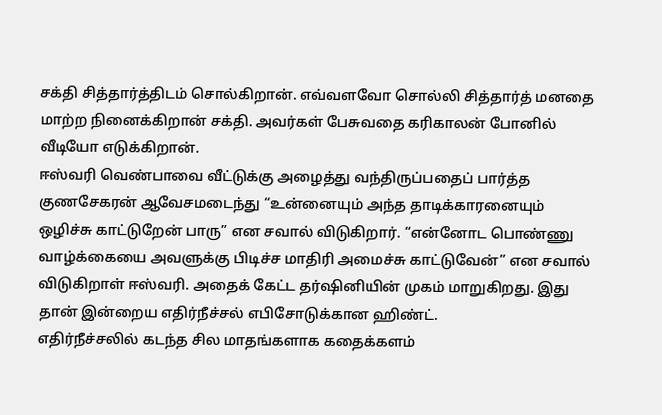சக்தி சித்தார்த்திடம் சொல்கிறான். எவ்வளவோ சொல்லி சித்தார்த் மனதை மாற்ற நினைக்கிறான் சக்தி. அவர்கள் பேசுவதை கரிகாலன் போனில் வீடியோ எடுக்கிறான்.
ஈஸ்வரி வெண்பாவை வீட்டுக்கு அழைத்து வந்திருப்பதைப் பார்த்த குணசேகரன் ஆவேசமடைந்து “உன்னையும் அந்த தாடிக்காரனையும் ஒழிச்சு காட்டுறேன் பாரு” என சவால் விடுகிறார். “என்னோட பொண்ணு வாழ்க்கையை அவளுக்கு பிடிச்ச மாதிரி அமைச்சு காட்டுவேன்” என சவால் விடுகிறாள் ஈஸ்வரி. அதைக் கேட்ட தர்ஷினியின் முகம் மாறுகிறது. இது தான் இன்றைய எதிர்நீச்சல் எபிசோடுக்கான ஹிண்ட்.
எதிர்நீச்சலில் கடந்த சில மாதங்களாக கதைக்களம்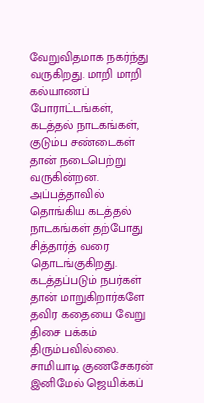வேறுவிதமாக நகர்ந்து வருகிறது. மாறி மாறி கல்யாணப் போராட்டங்கள், கடத்தல் நாடகங்கள், குடும்ப சண்டைகள் தான் நடைபெற்று வருகின்றன. அப்பத்தாவில் தொங்கிய கடத்தல் நாடகங்கள் தற்போது சித்தார்த் வரை தொடங்குகிறது. கடத்தப்படும் நபர்கள் தான் மாறுகிறார்களே தவிர கதையை வேறு திசை பக்கம் திரும்பவில்லை. சாமியாடி குணசேகரன் இனிமேல் ஜெயிக்கப்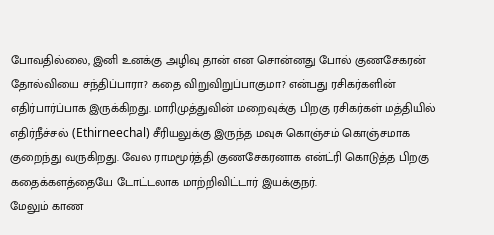போவதில்லை, இனி உனக்கு அழிவு தான் என சொன்னது போல் குணசேகரன் தோல்வியை சந்திப்பாரா? கதை விறுவிறுப்பாகுமா? என்பது ரசிகர்களின் எதிர்பார்ப்பாக இருக்கிறது. மாரிமுத்துவின் மறைவுக்கு பிறகு ரசிகர்கள் மத்தியில் எதிர்நீச்சல் (Ethirneechal) சீரியலுக்கு இருந்த மவுசு கொஞ்சம் கொஞ்சமாக குறைந்து வருகிறது. வேல ராமமூர்த்தி குணசேகரனாக என்ட்ரி கொடுத்த பிறகு கதைக்களத்தையே டோட்டலாக மாற்றிவிட்டார் இயக்குநர்.
மேலும் காண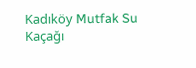Kadıköy Mutfak Su Kaçağı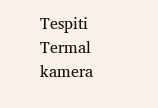Tespiti Termal kamera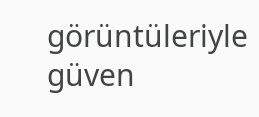görüntüleriyle güven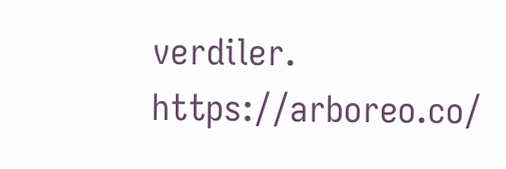verdiler. https://arboreo.co/